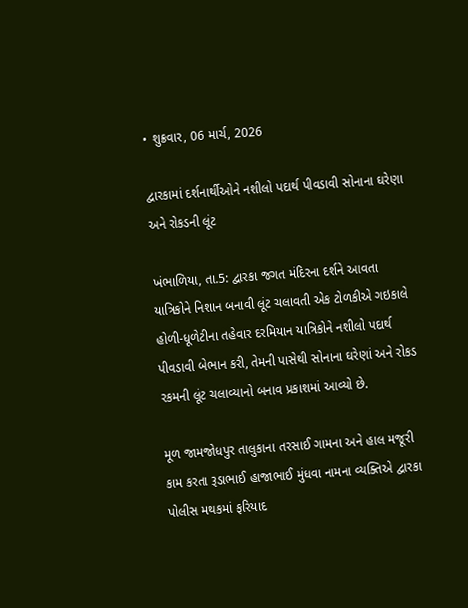• શુક્રવાર, 06 માર્ચ, 2026

દ્વારકામાં દર્શનાર્થીઓને નશીલો પદાર્થ પીવડાવી સોનાના ઘરેણા અને રોકડની લૂંટ

ખંભાળિયા, તા.5: દ્વારકા જગત મંદિરના દર્શને આવતા યાત્રિકોને નિશાન બનાવી લૂંટ ચલાવતી એક ટોળકીએ ગઇકાલે હોળી-ધૂળેટીના તહેવાર દરમિયાન યાત્રિકોને નશીલો પદાર્થ પીવડાવી બેભાન કરી, તેમની પાસેથી સોનાના ઘરેણાં અને રોકડ રકમની લૂંટ ચલાવ્યાનો બનાવ પ્રકાશમાં આવ્યો છે.

મૂળ જામજોધપુર તાલુકાના તરસાઈ ગામના અને હાલ મજૂરી કામ કરતા રૂડાભાઈ હાજાભાઈ મુંધવા નામના વ્યક્તિએ દ્વારકા પોલીસ મથકમાં ફરિયાદ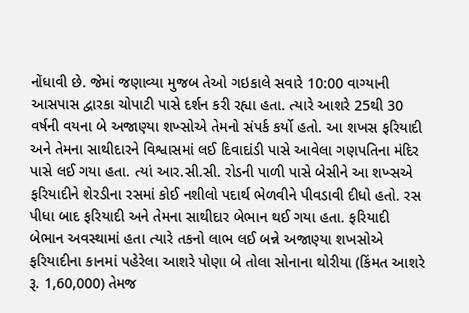નોંધાવી છે. જેમાં જણાવ્યા મુજબ તેઓ ગઇકાલે સવારે 10:00 વાગ્યાની આસપાસ દ્વારકા ચોપાટી પાસે દર્શન કરી રહ્યા હતા. ત્યારે આશરે 25થી 30 વર્ષની વયના બે અજાણ્યા શખ્સોએ તેમનો સંપર્ક કર્યો હતો. આ શખસ ફરિયાદી અને તેમના સાથીદારને વિશ્વાસમાં લઈ દિવાદાંડી પાસે આવેલા ગણપતિના મંદિર પાસે લઈ ગયા હતા. ત્યાં આર.સી.સી. રોડની પાળી પાસે બેસીને આ શખ્સએ ફરિયાદીને શેરડીના રસમાં કોઈ નશીલો પદાર્થ ભેળવીને પીવડાવી દીધો હતો. રસ પીધા બાદ ફરિયાદી અને તેમના સાથીદાર બેભાન થઈ ગયા હતા. ફરિયાદી બેભાન અવસ્થામાં હતા ત્યારે તકનો લાભ લઈ બન્ને અજાણ્યા શખસોએ ફરિયાદીના કાનમાં પહેરેલા આશરે પોણા બે તોલા સોનાના થોરીયા (કિંમત આશરે રૂ. 1,60,000) તેમજ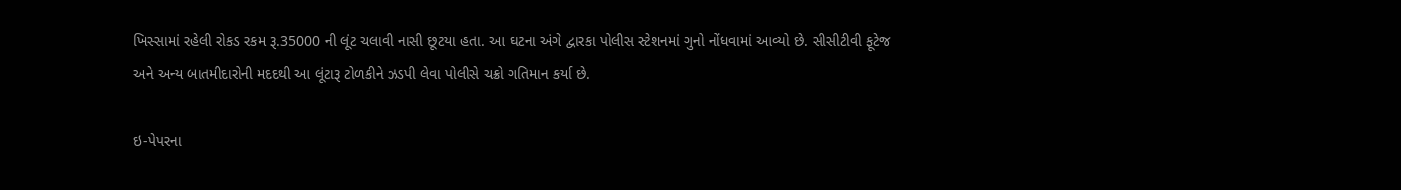ખિસ્સામાં રહેલી રોકડ રકમ રૂ.35000 ની લૂંટ ચલાવી નાસી છૂટયા હતા. આ ઘટના અંગે દ્વારકા પોલીસ સ્ટેશનમાં ગુનો નોંધવામાં આવ્યો છે. સીસીટીવી ફૂટેજ અને અન્ય બાતમીદારોની મદદથી આ લૂંટારૂ ટોળકીને ઝડપી લેવા પોલીસે ચક્રો ગતિમાન કર્યા છે.

ઇ-પેપરના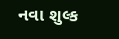નવા શુલ્ક